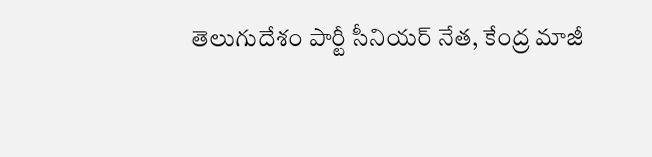తెలుగుదేశం పార్టీ సీనియర్ నేత, కేంద్ర మాజీ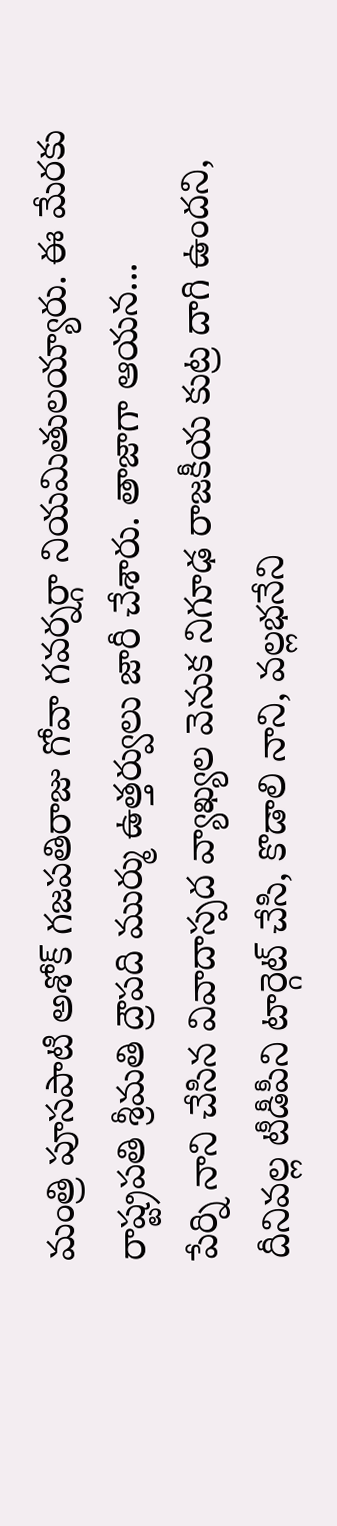మంత్రి పూసపాటి అశోక్ గజపతిరాజు గోవా గవర్నర్గా నియమితులయ్యారు. ఈ మేరకు రాష్ట్రపతి శ్రీమతి ద్రౌపది ముర్ము ఉత్తర్వులు జారీ చేశారు. తాజాగా ఆయన...
పేర్ని నాని చేసిన వివాదాస్పద వ్యాఖ్యల వెనుక నిగూఢ రాజకీయ కుట్ర దాగి ఉందని, దీనివల్ల టీడీపీని టార్గెట్ చేసి, కొడాలి నాని, వల్లభనేని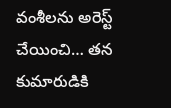వంశీలను అరెస్ట్ చేయించి… తన కుమారుడికి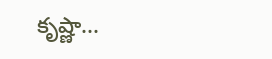కృష్ణా...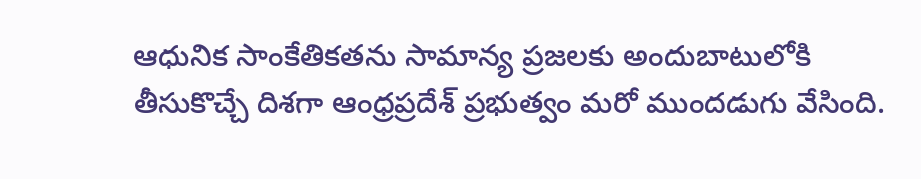ఆధునిక సాంకేతికతను సామాన్య ప్రజలకు అందుబాటులోకి తీసుకొచ్చే దిశగా ఆంధ్రప్రదేశ్ ప్రభుత్వం మరో ముందడుగు వేసింది.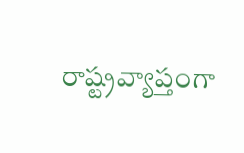రాష్ట్రవ్యాప్తంగా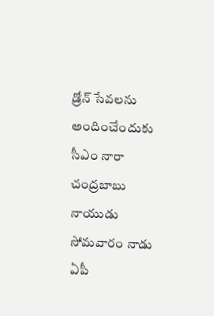డ్రోన్ సేవలను అందించేందుకు సీఎం నారా చంద్రబాబు నాయుడు సోమవారం నాడు ఏపీ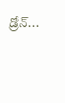డ్రోన్...